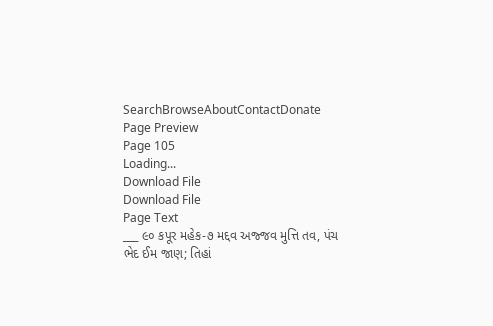SearchBrowseAboutContactDonate
Page Preview
Page 105
Loading...
Download File
Download File
Page Text
___ ૯૦ કપૂર મહેક-૭ મદ્દવ અજ્જવ મુત્તિ તવ, પંચ ભેદ ઈમ જાણ; તિહાં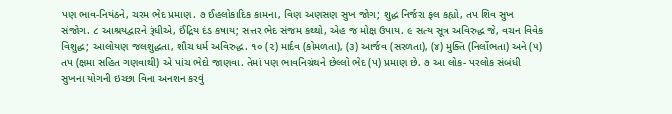પણ ભાવ-નિયંઠને, ચરમ ભેદ પ્રમાણ. ૭ ઈહલોકાદિક કામના, વિણ અણસણ સુખ જોગ; શુદ્ધ નિર્જરા ફલ કહ્યો, તપ શિવ સુખ સંજોગ. ૮ આશ્રયદ્વારને રૂંધીએ, ઈંદ્રિય દંડ કષાય; સત્તર ભેદ સંજમ કથ્થો, એહ જ મોક્ષ ઉપાય. ૯ સત્ય સૂત્ર અવિરુદ્ધ જે, વચન વિવેક વિશુદ્ધ; આલોયણ જલશુદ્ધતા, શૌચ ધર્મ અવિરુદ્ધ. ૧૦ (૨) માર્દવ (કોમળતા), (૩) આર્જવ (સરળતા), (૪) મુક્તિ (નિર્લોભતા) અને (૫) તપ (ક્ષમા સહિત ગણવાથી) એ પાંચ ભેદો જાણવા. તેમાં પણ ભાવનિગ્રંથને છેલ્લો ભેદ (પ) પ્રમાણ છે. ૭ આ લોક- પરલોક સંબંધી સુખના યોગની ઇચ્છા વિના અનશન કરવું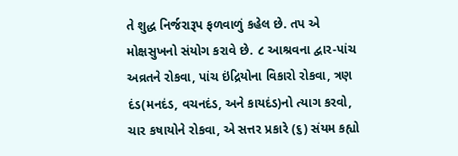તે શુદ્ધ નિર્જરારૂપ ફળવાળું કહેલ છે. તપ એ મોક્ષસુખનો સંયોગ કરાવે છે. ૮ આશ્રવના દ્વાર-પાંચ અવ્રતને રોકવા, પાંચ ઇંદ્રિયોના વિકારો રોકવા, ત્રણ દંડ(મનદંડ, વચનદંડ, અને કાયદંડ)નો ત્યાગ કરવો, ચાર કષાયોને રોકવા, એ સત્તર પ્રકારે (૬) સંયમ કહ્યો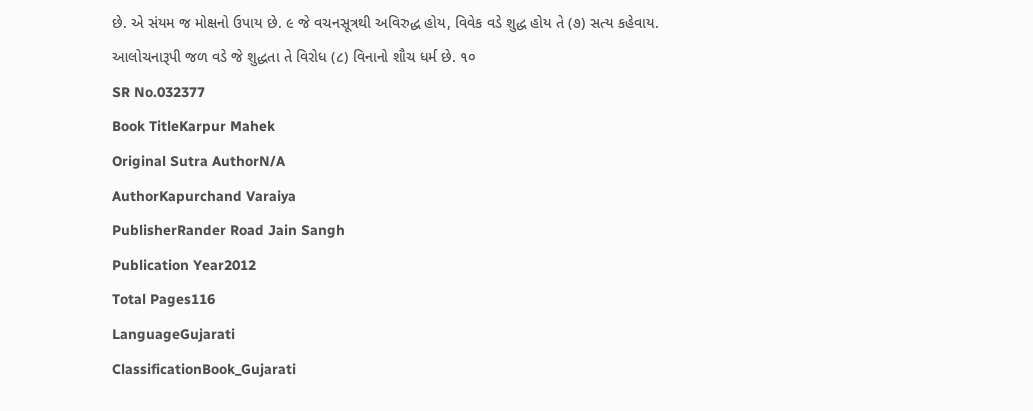છે. એ સંયમ જ મોક્ષનો ઉપાય છે. ૯ જે વચનસૂત્રથી અવિરુદ્ધ હોય, વિવેક વડે શુદ્ધ હોય તે (૭) સત્ય કહેવાય. આલોચનારૂપી જળ વડે જે શુદ્ધતા તે વિરોધ (૮) વિનાનો શૌચ ધર્મ છે. ૧૦
SR No.032377
Book TitleKarpur Mahek
Original Sutra AuthorN/A
AuthorKapurchand Varaiya
PublisherRander Road Jain Sangh
Publication Year2012
Total Pages116
LanguageGujarati
ClassificationBook_Gujarati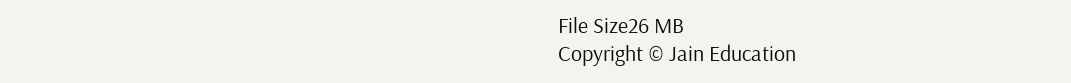File Size26 MB
Copyright © Jain Education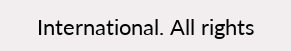International. All rights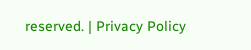reserved. | Privacy Policy